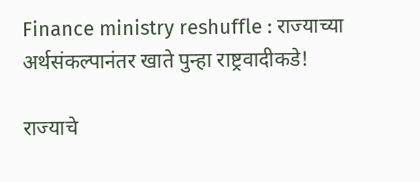Finance ministry reshuffle : राज्याच्या अर्थसंकल्पानंतर खाते पुन्हा राष्ट्रवादीकडे!

राज्याचे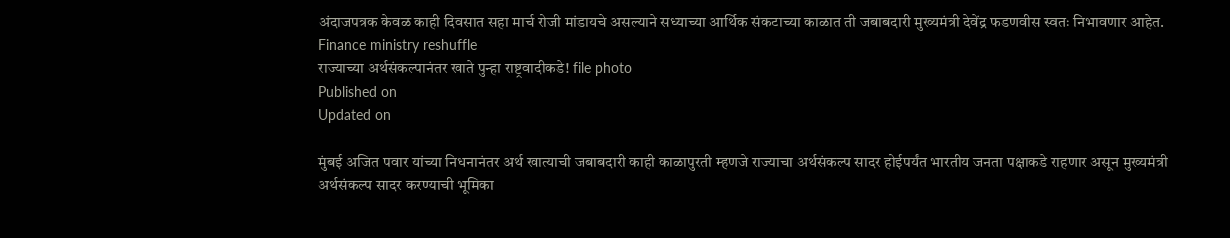अंदाजपत्रक केवळ काही दिवसात सहा मार्च रोजी मांडायचे असल्याने सध्याच्या आर्थिक संकटाच्या काळात ती जबाबदारी मुख्यमंत्री देवेंद्र फडणवीस स्वतः निभावणार आहेत.
Finance ministry reshuffle
राज्याच्या अर्थसंकल्पानंतर खाते पुन्हा राष्ट्रवादीकडे! file photo
Published on
Updated on

मुंबई अजित पवार यांच्या निधनानंतर अर्थ खात्याची जबाबदारी काही काळापुरती म्हणजे राज्याचा अर्थसंकल्प सादर होईपर्यंत भारतीय जनता पक्षाकडे राहणार असून मुख्यमंत्री अर्थसंकल्प सादर करण्याची भूमिका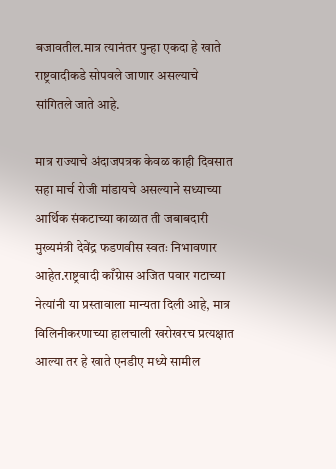बजावतील.मात्र त्यानंतर पुन्हा एकदा हे खाते राष्ट्रवादीकडे सोपवले जाणार असल्याचे सांगितले जाते आहे.

मात्र राज्याचे अंदाजपत्रक केवळ काही दिवसात सहा मार्च रोजी मांडायचे असल्याने सध्याच्या आर्थिक संकटाच्या काळात ती जबाबदारी मुख्यमंत्री देवेंद्र फडणवीस स्वतः निभावणार आहेत.राष्ट्रवादी काँग्रेास अजित पवार गटाच्या नेत्यांनी या प्रस्तावाला मान्यता दिली आहे, मात्र विलिनीकरणाच्या हालचाली खरोखरच प्रत्यक्षात आल्या तर हे खाते एनडीए मध्ये सामील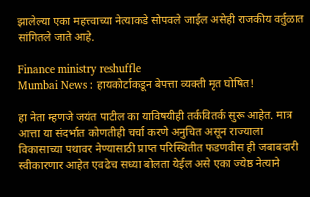झालेल्या एका महत्त्वाच्या नेत्याकडे सोपवले जाईल असेही राजकीय वर्तुळात सांगितले जाते आहे.

Finance ministry reshuffle
Mumbai News : हायकोर्टाकडून बेपत्ता व्यक्ती मृत घोषित!

हा नेता म्हणजे जयंत पाटील का याविषयीही तर्कवितर्क सुरू आहेत. मात्र आत्ता या संदर्भात कोणतीही चर्चा करणे अनुचित असून राज्याला विकासाच्या पथावर नेण्यासाठी प्राप्त परिस्थितीत फडणवीस ही जबाबदारी स्वीकारणार आहेत एवढेच सध्या बोलता येईल असे एका ज्येष्ठ नेत्याने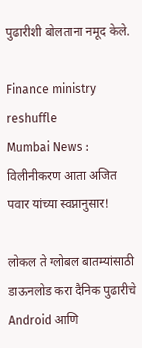पुढारीशी बोलताना नमूद केले.

Finance ministry reshuffle
Mumbai News : विलीनीकरण आता अजित पवार यांच्या स्वप्नानुसार!

लोकल ते ग्लोबल बातम्यांसाठी डाऊनलोड करा दैनिक पुढारीचे Android आणि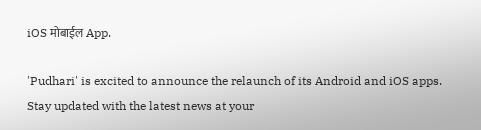iOS मोबाईल App.

'Pudhari' is excited to announce the relaunch of its Android and iOS apps. Stay updated with the latest news at your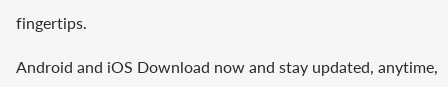fingertips.

Android and iOS Download now and stay updated, anytime,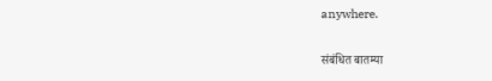anywhere.

संबंधित बातम्या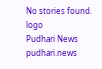No stories found.
logo
Pudhari News
pudhari.news